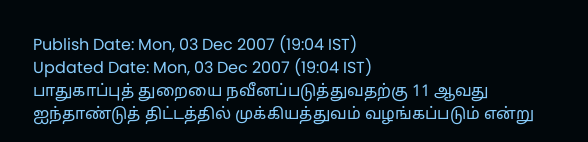Publish Date: Mon, 03 Dec 2007 (19:04 IST)
Updated Date: Mon, 03 Dec 2007 (19:04 IST)
பாதுகாப்புத் துறையை நவீனப்படுத்துவதற்கு 11 ஆவது ஐந்தாண்டுத் திட்டத்தில் முக்கியத்துவம் வழங்கப்படும் என்று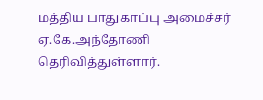மத்திய பாதுகாப்பு அமைச்சர் ஏ.கே.அந்தோணி தெரிவித்துள்ளார்.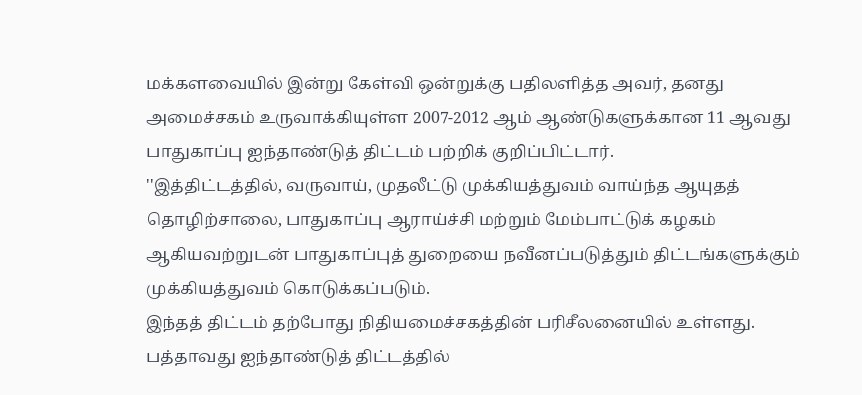மக்களவையில் இன்று கேள்வி ஒன்றுக்கு பதிலளித்த அவர், தனது அமைச்சகம் உருவாக்கியுள்ள 2007-2012 ஆம் ஆண்டுகளுக்கான 11 ஆவது பாதுகாப்பு ஐந்தாண்டுத் திட்டம் பற்றிக் குறிப்பிட்டார்.
''இத்திட்டத்தில், வருவாய், முதலீட்டு முக்கியத்துவம் வாய்ந்த ஆயுதத் தொழிற்சாலை, பாதுகாப்பு ஆராய்ச்சி மற்றும் மேம்பாட்டுக் கழகம் ஆகியவற்றுடன் பாதுகாப்புத் துறையை நவீனப்படுத்தும் திட்டங்களுக்கும் முக்கியத்துவம் கொடுக்கப்படும்.
இந்தத் திட்டம் தற்போது நிதியமைச்சகத்தின் பரிசீலனையில் உள்ளது. பத்தாவது ஐந்தாண்டுத் திட்டத்தில்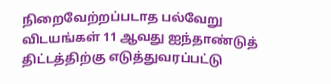நிறைவேற்றப்படாத பல்வேறு விடயங்கள் 11 ஆவது ஐந்தாண்டுத் திட்டத்திற்கு எடுத்துவரப்பட்டு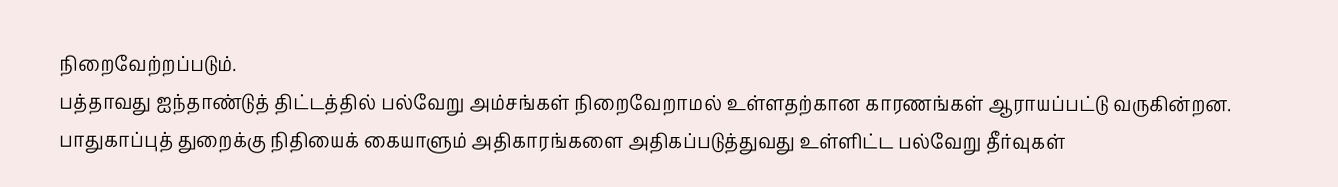நிறைவேற்றப்படும்.
பத்தாவது ஐந்தாண்டுத் திட்டத்தில் பல்வேறு அம்சங்கள் நிறைவேறாமல் உள்ளதற்கான காரணங்கள் ஆராயப்பட்டு வருகின்றன. பாதுகாப்புத் துறைக்கு நிதியைக் கையாளும் அதிகாரங்களை அதிகப்படுத்துவது உள்ளிட்ட பல்வேறு தீர்வுகள்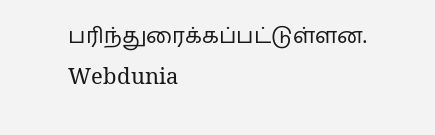பரிந்துரைக்கப்பட்டுள்ளன.
Webdunia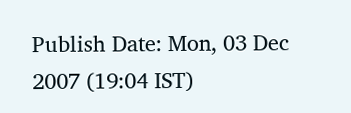Publish Date: Mon, 03 Dec 2007 (19:04 IST)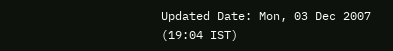Updated Date: Mon, 03 Dec 2007 (19:04 IST)